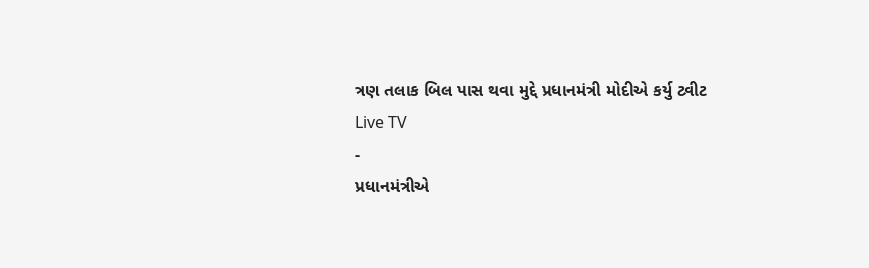ત્રણ તલાક બિલ પાસ થવા મુદ્દે પ્રધાનમંત્રી મોદીએ કર્યુ ટ્વીટ
Live TV
-
પ્રધાનમંત્રીએ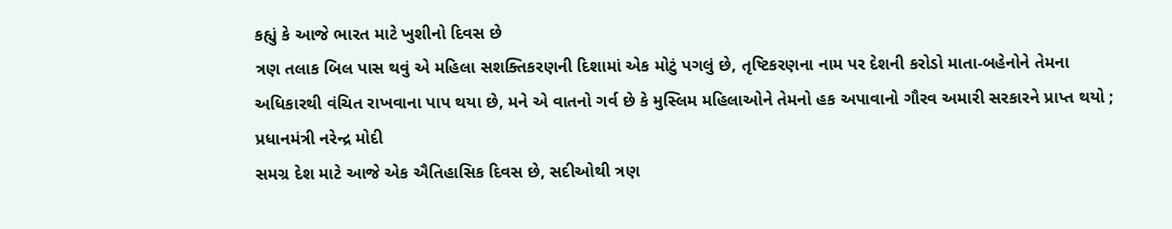કહ્યું કે આજે ભારત માટે ખુશીનો દિવસ છે
ત્રણ તલાક બિલ પાસ થવું એ મહિલા સશક્તિકરણની દિશામાં એક મોટું પગલું છે, તૃષ્ટિકરણના નામ પર દેશની કરોડો માતા-બહેનોને તેમના અધિકારથી વંચિત રાખવાના પાપ થયા છે, મને એ વાતનો ગર્વ છે કે મુસ્લિમ મહિલાઓને તેમનો હક અપાવાનો ગૌરવ અમારી સરકારને પ્રાપ્ત થયો ; પ્રધાનમંત્રી નરેન્દ્ર મોદી
સમગ્ર દેશ માટે આજે એક ઐતિહાસિક દિવસ છે, સદીઓથી ત્રણ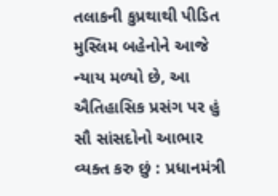તલાકની કુપ્રથાથી પીડિત મુસ્લિમ બહેનોને આજે ન્યાય મળ્યો છે, આ ઐતિહાસિક પ્રસંગ પર હું સૌ સાંસદોનો આભાર વ્યક્ત કરુ છું : પ્રધાનમંત્રી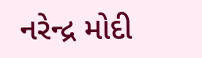નરેન્દ્ર મોદી